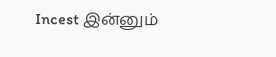Incest இன்னும்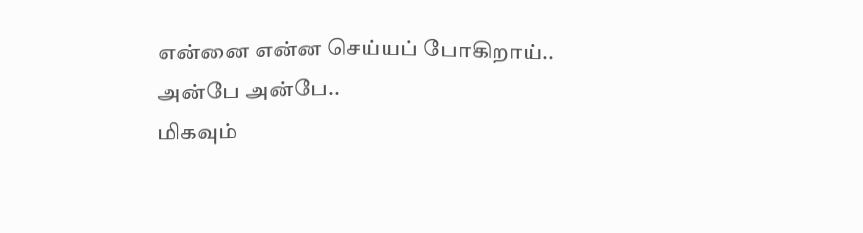என்னை என்ன செய்யப் போகிறாய்.. அன்பே அன்பே..
மிகவும்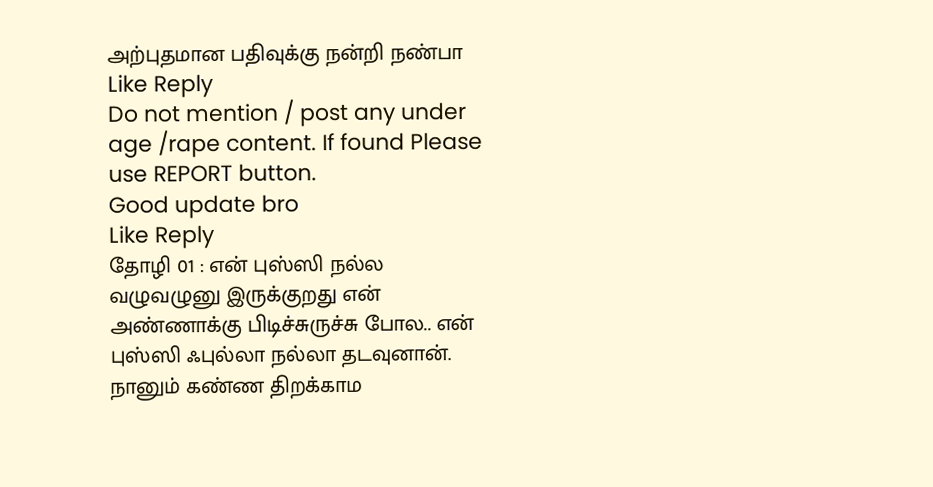அற்புதமான பதிவுக்கு நன்றி நண்பா
Like Reply
Do not mention / post any under age /rape content. If found Please use REPORT button.
Good update bro
Like Reply
தோழி 01 : என் புஸ்ஸி நல்ல வழுவழுனு இருக்குறது என் அண்ணாக்கு பிடிச்சுருச்சு போல.. என் புஸ்ஸி ஃபுல்லா நல்லா தடவுனான். நானும் கண்ண திறக்காம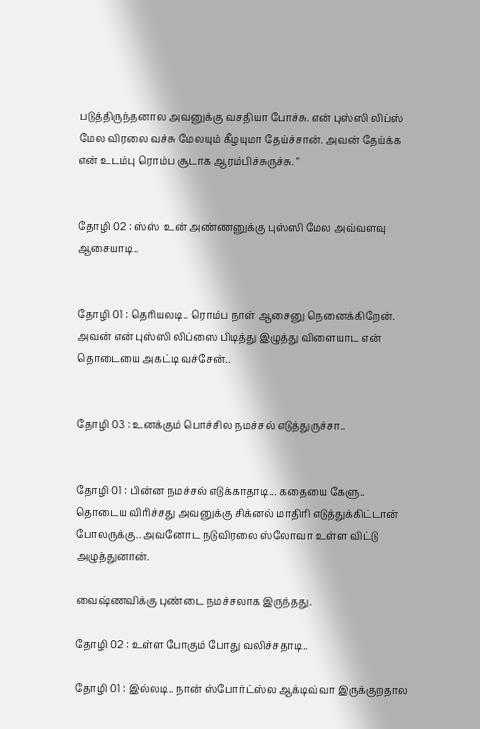படுத்திருந்தனால அவனுக்கு வசதியா போச்சு. என் புஸ்ஸி லிப்ஸ் மேல விரலை வச்சு மேலயும் கீழயுமா தேய்ச்சான். அவன் தேய்க்க என் உடம்பு ரொம்ப சூடாக ஆரம்பிச்சுருச்சு. "


தோழி 02 : ஸ்ஸ்  உன் அண்ணனுக்கு புஸ்ஸி மேல அவ்வளவு ஆசையாடி..


தோழி 01 : தெரியலடி.. ரொம்ப நாள் ஆசைனு நெனைக்கிறேன். அவன் என் புஸ்ஸி லிப்ஸை பிடித்து இழுத்து விளையாட என் தொடையை அகட்டி வச்சேன்..


தோழி 03 : உனக்கும் பொச்சில நமச்சல் எடுத்துருச்சா..


தோழி 01 : பின்ன நமச்சல் எடுக்காதாடி... கதையை கேளு.. தொடைய விரிச்சது அவனுக்கு சிக்னல் மாதிரி எடுத்துக்கிட்டான் போலருக்கு.. அவனோட நடுவிரலை ஸ்லோவா உள்ள விட்டு அழுத்துனான்.

வைஷ்ணவிக்கு புண்டை நமச்சலாக இருந்தது.

தோழி 02 : உள்ள போகும் போது வலிச்சதாடி..

தோழி 01 : இல்லடி.. நான் ஸ்போர்ட்ஸ்ல ஆக்டிவ்வா இருக்குறதால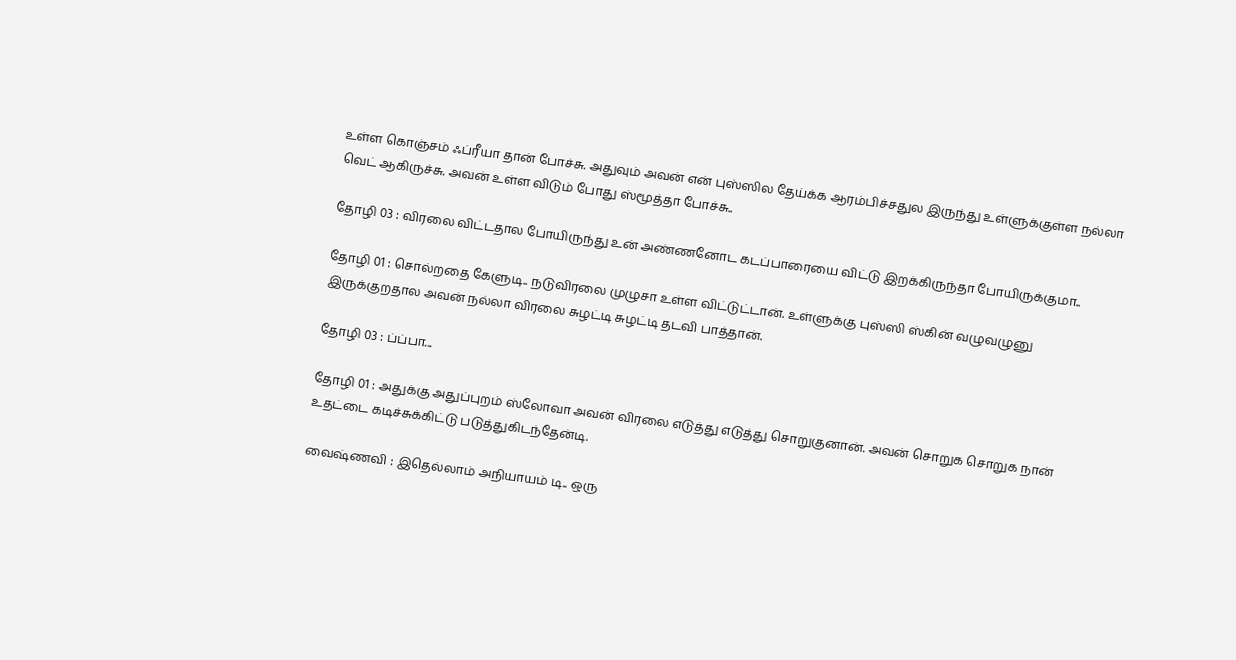உள்ள கொஞ்சம் ஃப்ரீயா தான் போச்சு. அதுவும் அவன் என் புஸ்ஸில தேய்க்க ஆரம்பிச்சதுல இருந்து உள்ளுக்குள்ள நல்லா வெட் ஆகிருச்சு. அவன் உள்ள விடும் போது ஸ்மூத்தா போச்சு..

தோழி 03 : விரலை விட்டதால போயிருந்து உன் அண்ணனோட கடப்பாரையை விட்டு இறக்கிருந்தா போயிருக்குமா..

தோழி 01 : சொல்றதை கேளுடி.. நடுவிரலை முழுசா உள்ள விட்டுட்டான். உள்ளுக்கு புஸ்ஸி ஸ்கின் வழுவழுனு இருக்குறதால அவன் நல்லா விரலை சுழட்டி சுழட்டி தடவி பாத்தான்.

தோழி 03 : ப்ப்பா...

தோழி 01 : அதுக்கு அதுப்புறம் ஸ்லோவா அவன் விரலை எடுத்து எடுத்து சொறுகுனான். அவன் சொறுக சொறுக நான் உதட்டை கடிச்சுக்கிட்டு படுத்துகிடந்தேன்டி.

வைஷ்ணவி : இதெல்லாம் அநியாயம் டி.. ஒரு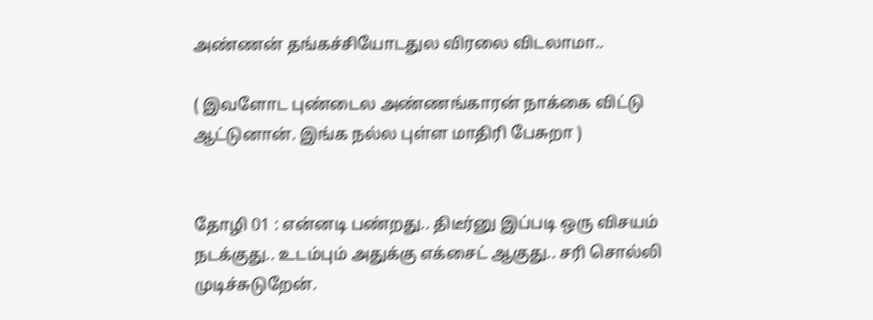அண்ணன் தங்கச்சியோடதுல விரலை விடலாமா..

( இவளோட புண்டைல அண்ணங்காரன் நாக்கை விட்டு ஆட்டுனான். இங்க நல்ல புள்ள மாதிரி பேசுறா )


தோழி 01 : என்னடி பண்றது.. திடீர்னு இப்படி ஒரு விசயம் நடக்குது.. உடம்பும் அதுக்கு எக்சைட் ஆகுது.. சரி சொல்லி முடிச்சுடுறேன்.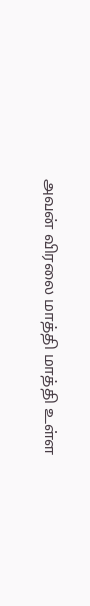அவன் விரலை மாத்தி மாத்தி உள்ள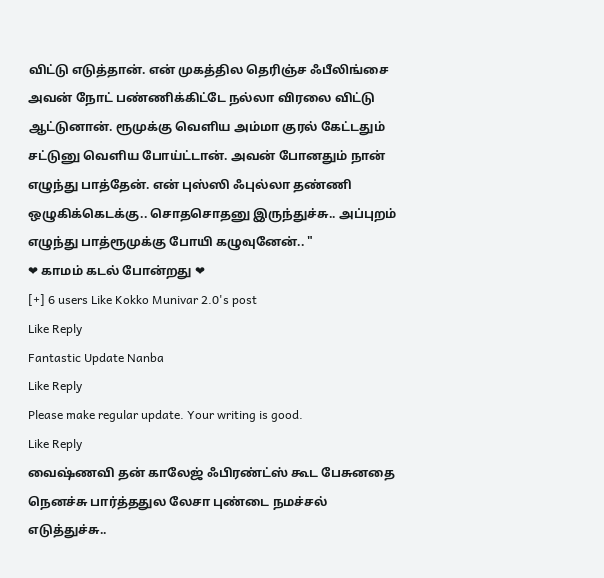விட்டு எடுத்தான். என் முகத்தில தெரிஞ்ச ஃபீலிங்சை அவன் நோட் பண்ணிக்கிட்டே நல்லா விரலை விட்டு ஆட்டுனான். ரூமுக்கு வெளிய அம்மா குரல் கேட்டதும் சட்டுனு வெளிய போய்ட்டான். அவன் போனதும் நான் எழுந்து பாத்தேன். என் புஸ்ஸி ஃபுல்லா தண்ணி ஒழுகிக்கெடக்கு.. சொதசொதனு இருந்துச்சு.. அப்புறம் எழுந்து பாத்ரூமுக்கு போயி கழுவுனேன்.. "
❤ காமம் கடல் போன்றது ❤
[+] 6 users Like Kokko Munivar 2.0's post
Like Reply
Fantastic Update Nanba
Like Reply
Please make regular update. Your writing is good.
Like Reply
வைஷ்ணவி தன் காலேஜ் ஃபிரண்ட்ஸ் கூட பேசுனதை நெனச்சு பார்த்ததுல லேசா புண்டை நமச்சல் எடுத்துச்சு..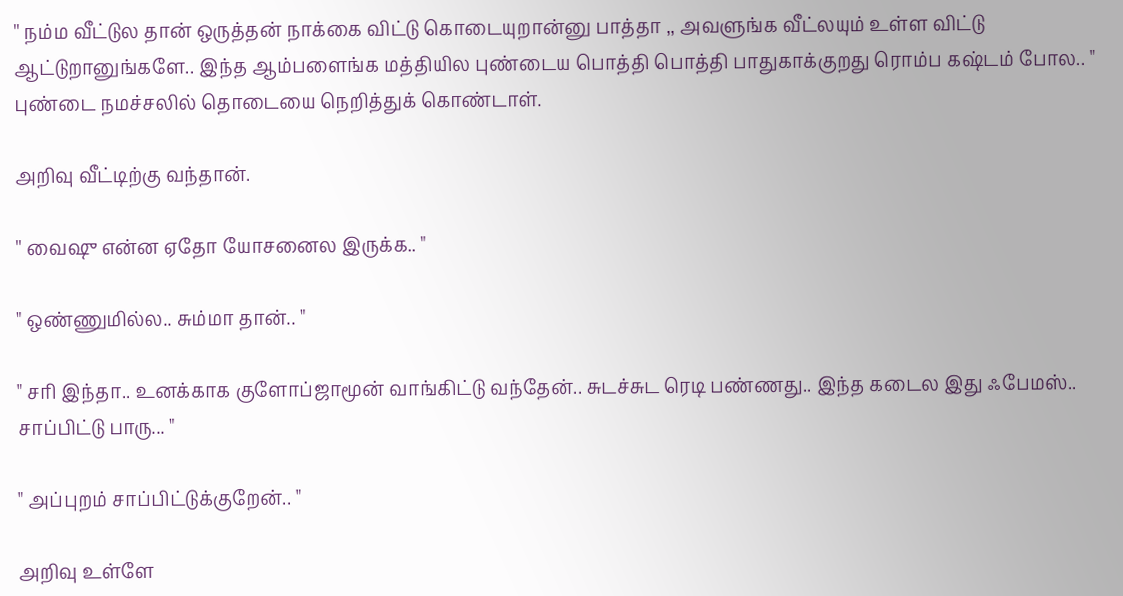'' நம்ம வீட்டுல தான் ஒருத்தன் நாக்கை விட்டு கொடையுறான்னு பாத்தா ,, அவளுங்க வீட்லயும் உள்ள விட்டு ஆட்டுறானுங்களே.. இந்த ஆம்பளைங்க மத்தியில புண்டைய பொத்தி பொத்தி பாதுகாக்குறது ரொம்ப கஷ்டம் போல.. " புண்டை நமச்சலில் தொடையை நெறித்துக் கொண்டாள்.

அறிவு வீட்டிற்கு வந்தான்.

'' வைஷு என்ன ஏதோ யோசனைல இருக்க.. "

" ஒண்ணுமில்ல.. சும்மா தான்.. "

" சரி இந்தா.. உனக்காக குளோப்ஜாமூன் வாங்கிட்டு வந்தேன்.. சுடச்சுட ரெடி பண்ணது.. இந்த கடைல இது ஃபேமஸ்.. சாப்பிட்டு பாரு... "

" அப்புறம் சாப்பிட்டுக்குறேன்.. "

அறிவு உள்ளே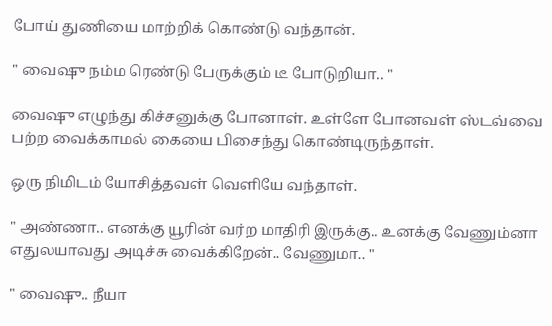போய் துணியை மாற்றிக் கொண்டு வந்தான்.

" வைஷு நம்ம ரெண்டு பேருக்கும் டீ போடுறியா.. "

வைஷு எழுந்து கிச்சனுக்கு போனாள். உள்ளே போனவள் ஸ்டவ்வை பற்ற வைக்காமல் கையை பிசைந்து கொண்டிருந்தாள்.

ஒரு நிமிடம் யோசித்தவள் வெளியே வந்தாள்.

" அண்ணா.. எனக்கு யூரின் வர்ற மாதிரி இருக்கு.. உனக்கு வேணும்னா எதுலயாவது அடிச்சு வைக்கிறேன்.. வேணுமா.. "

" வைஷு.. நீயா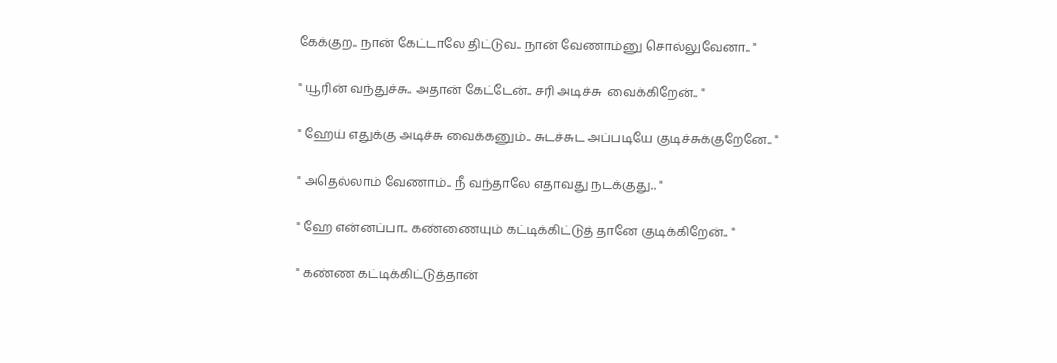கேக்குற.. நான் கேட்டாலே திட்டுவ.. நான் வேணாம்னு சொல்லுவேனா.. "

" யூரின் வந்துச்சு.. அதான் கேட்டேன்.. சரி அடிச்சு  வைக்கிறேன்.. "

" ஹேய் எதுக்கு அடிச்சு வைக்கனும்.. சுடச்சுட அப்படியே குடிச்சுக்குறேனே.. "

" அதெல்லாம் வேணாம்.. நீ வந்தாலே எதாவது நடக்குது.. "

" ஹே என்னப்பா.. கண்ணையும் கட்டிக்கிட்டுத் தானே குடிக்கிறேன்.. "

" கண்ண கட்டிக்கிட்டுத்தான்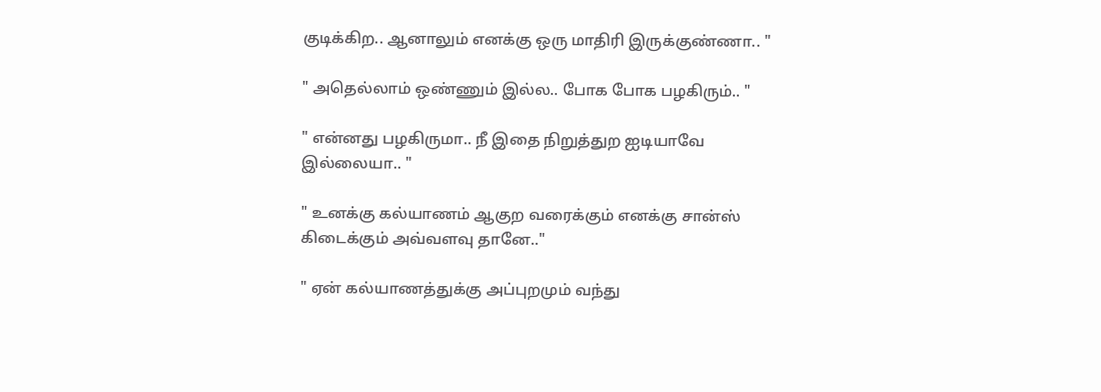குடிக்கிற.. ஆனாலும் எனக்கு ஒரு மாதிரி இருக்குண்ணா.. "

" அதெல்லாம் ஒண்ணும் இல்ல.. போக போக பழகிரும்.. "

" என்னது பழகிருமா.. நீ இதை நிறுத்துற ஐடியாவே இல்லையா.. "

" உனக்கு கல்யாணம் ஆகுற வரைக்கும் எனக்கு சான்ஸ் கிடைக்கும் அவ்வளவு தானே.."

" ஏன் கல்யாணத்துக்கு அப்புறமும் வந்து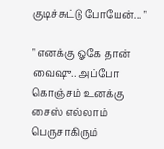குடிச்சுட்டு போயேன்... "

" எனக்கு ஓகே தான் வைஷு.. அப்போ கொஞ்சம் உனக்கு சைஸ் எல்லாம் பெருசாகிரும்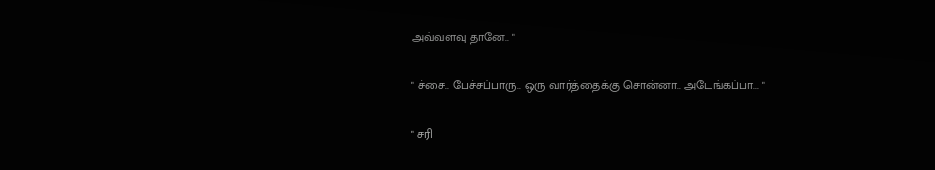அவ்வளவு தானே.. "

" ச்சை.. பேச்சப்பாரு.. ஒரு வார்த்தைக்கு சொன்னா.. அடேங்கப்பா... "

" சரி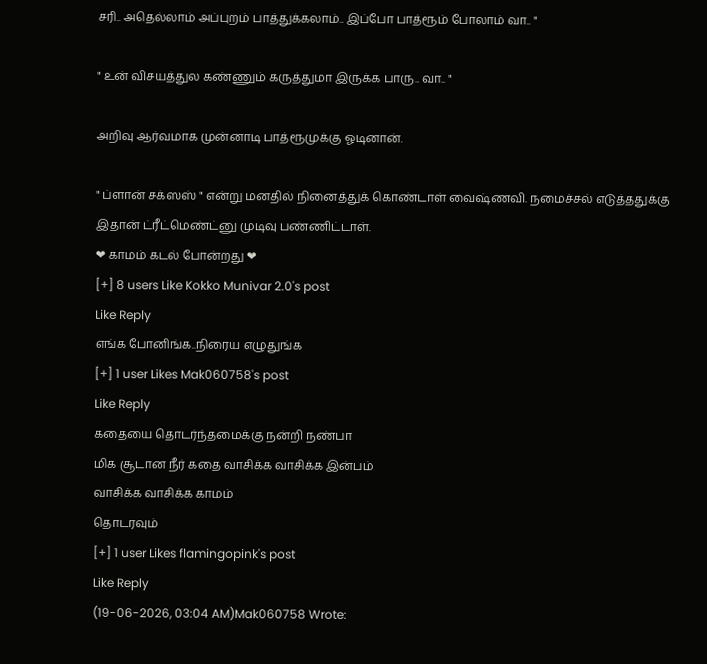சரி.. அதெல்லாம் அப்புறம் பாத்துக்கலாம்.. இப்போ பாத்ரூம் போலாம் வா.. "

" உன் விசயத்துல கண்ணும் கருத்துமா இருக்க பாரு.. வா.. "

அறிவு ஆர்வமாக முன்னாடி பாத்ரூமுக்கு ஓடினான்.

" ப்ளான் சக்ஸஸ் " என்று மனதில் நினைத்துக் கொண்டாள் வைஷ்ணவி. நமைச்சல் எடுத்ததுக்கு இதான் ட்ரீட்மெண்ட்னு முடிவு பண்ணிட்டாள்.
❤ காமம் கடல் போன்றது ❤
[+] 8 users Like Kokko Munivar 2.0's post
Like Reply
எங்க போனிங்க..நிரைய எழுதுங்க
[+] 1 user Likes Mak060758's post
Like Reply
கதையை தொடர்ந்தமைக்கு நன்றி நண்பா
மிக சூடான நீர் கதை வாசிக்க வாசிக்க இன்பம்
வாசிக்க வாசிக்க காமம்
தொடரவும்
[+] 1 user Likes flamingopink's post
Like Reply
(19-06-2026, 03:04 AM)Mak060758 Wrote: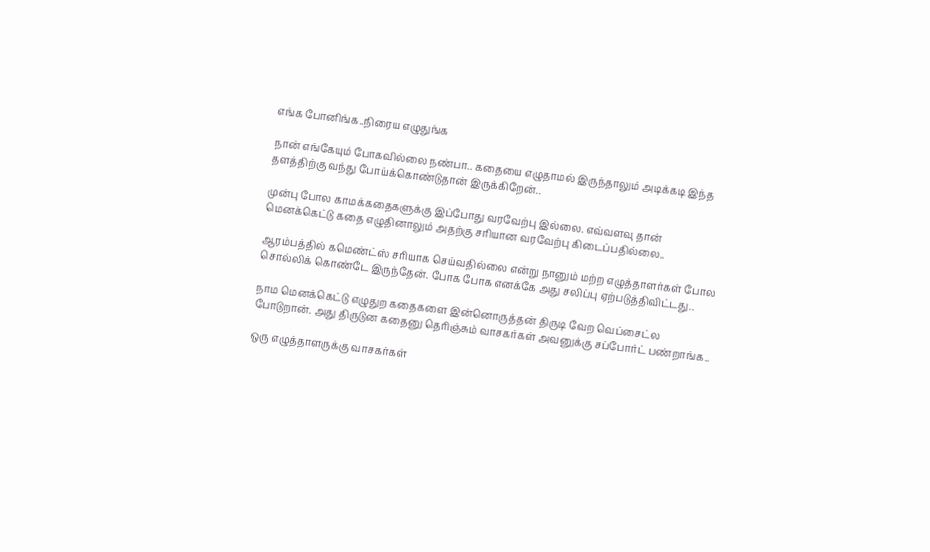எங்க போனிங்க..நிரைய எழுதுங்க

நான் எங்கேயும் போகவில்லை நண்பா.. கதையை எழுதாமல் இருந்தாலும் அடிக்கடி இந்த தளத்திற்கு வந்து போய்க்கொண்டுதான் இருக்கிறேன்..

முன்பு போல காமக்கதைகளுக்கு இப்போது வரவேற்பு இல்லை. எவ்வளவு தான் மெனக்கெட்டு கதை எழுதினாலும் அதற்கு சரியான வரவேற்பு கிடைப்பதில்லை..

ஆரம்பத்தில் கமெண்ட்ஸ் சரியாக செய்வதில்லை என்று நானும் மற்ற எழுத்தாளர்கள் போல சொல்லிக் கொண்டே இருந்தேன். போக போக எனக்கே அது சலிப்பு ஏற்படுத்திவிட்டது..

நாம மெனக்கெட்டு எழுதுற கதைகளை இன்னொருத்தன் திருடி வேற வெப்சைட்ல போடுறான். அது திருடுன கதைனு தெரிஞ்சும் வாசகர்கள் அவனுக்கு சப்போர்ட் பண்றாங்க..

ஒரு எழுத்தாளருக்கு வாசகர்கள்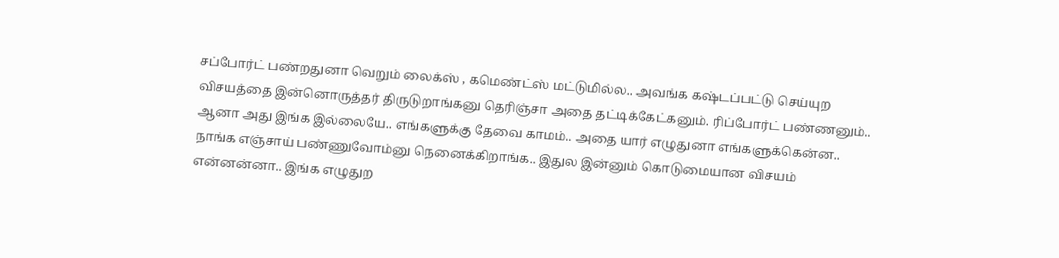சப்போர்ட் பண்றதுனா வெறும் லைக்ஸ் , கமெண்ட்ஸ் மட்டுமில்ல.. அவங்க கஷ்டப்பட்டு செய்யுற விசயத்தை இன்னொருத்தர் திருடுறாங்கனு தெரிஞ்சா அதை தட்டிக்கேட்கனும். ரிப்போர்ட் பண்ணனும்.. ஆனா அது இங்க இல்லையே.. எங்களுக்கு தேவை காமம்.. அதை யார் எழுதுனா எங்களுக்கென்ன.. நாங்க எஞ்சாய் பண்ணுவோம்னு நெனைக்கிறாங்க.. இதுல இன்னும் கொடுமையான விசயம் என்னன்னா.. இங்க எழுதுற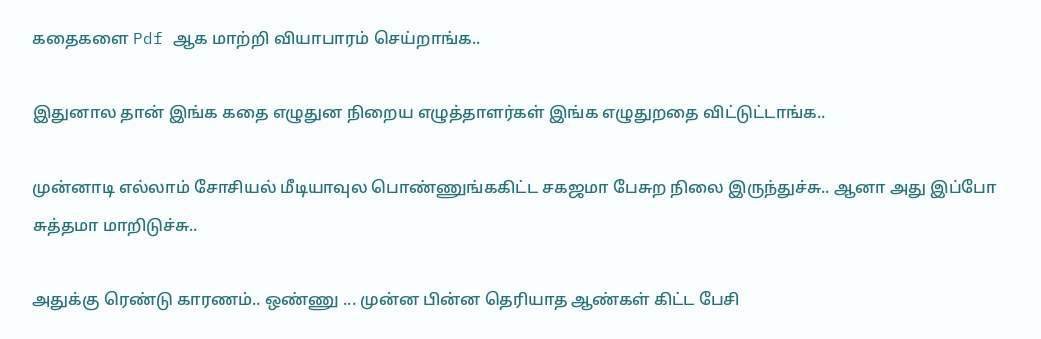கதைகளை Pdf ஆக மாற்றி வியாபாரம் செய்றாங்க..

இதுனால தான் இங்க கதை எழுதுன நிறைய எழுத்தாளர்கள் இங்க எழுதுறதை விட்டுட்டாங்க..

முன்னாடி எல்லாம் சோசியல் மீடியாவுல பொண்ணுங்ககிட்ட சகஜமா பேசுற நிலை இருந்துச்சு.. ஆனா அது இப்போ சுத்தமா மாறிடுச்சு..

அதுக்கு ரெண்டு காரணம்.. ஒண்ணு ... முன்ன பின்ன தெரியாத ஆண்கள் கிட்ட பேசி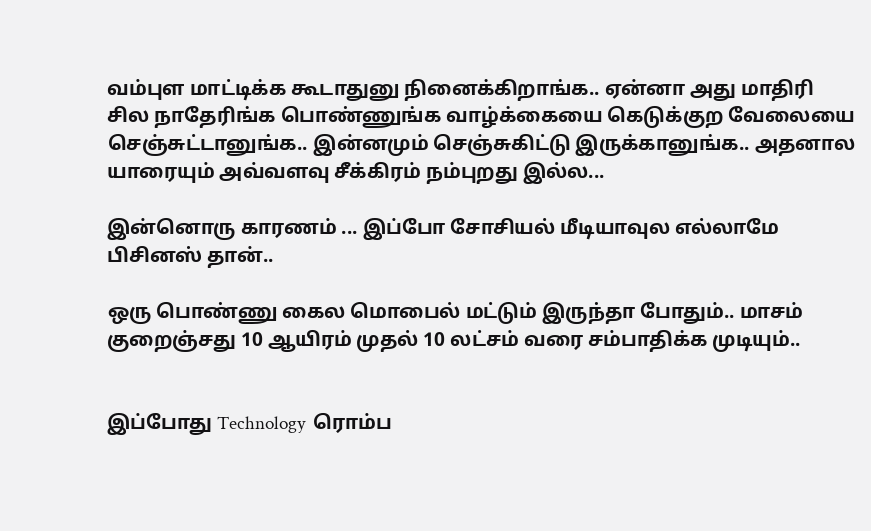வம்புள மாட்டிக்க கூடாதுனு நினைக்கிறாங்க.. ஏன்னா அது மாதிரி சில நாதேரிங்க பொண்ணுங்க வாழ்க்கையை கெடுக்குற வேலையை செஞ்சுட்டானுங்க.. இன்னமும் செஞ்சுகிட்டு இருக்கானுங்க.. அதனால யாரையும் அவ்வளவு சீக்கிரம் நம்புறது இல்ல...

இன்னொரு காரணம் ... இப்போ சோசியல் மீடியாவுல எல்லாமே பிசினஸ் தான்..

ஒரு பொண்ணு கைல மொபைல் மட்டும் இருந்தா போதும்.. மாசம் குறைஞ்சது 10 ஆயிரம் முதல் 10 லட்சம் வரை சம்பாதிக்க முடியும்..


இப்போது Technology  ரொம்ப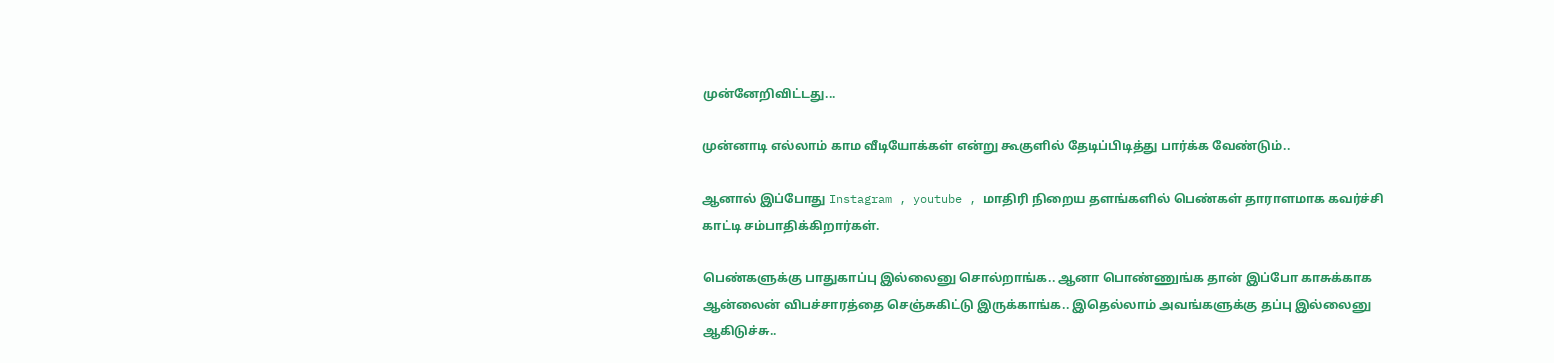முன்னேறிவிட்டது...

முன்னாடி எல்லாம் காம வீடியோக்கள் என்று கூகுளில் தேடிப்பிடித்து பார்க்க வேண்டும்..

ஆனால் இப்போது Instagram , youtube , மாதிரி நிறைய தளங்களில் பெண்கள் தாராளமாக கவர்ச்சி காட்டி சம்பாதிக்கிறார்கள்.

பெண்களுக்கு பாதுகாப்பு இல்லைனு சொல்றாங்க.. ஆனா பொண்ணுங்க தான் இப்போ காசுக்காக ஆன்லைன் விபச்சாரத்தை செஞ்சுகிட்டு இருக்காங்க.. இதெல்லாம் அவங்களுக்கு தப்பு இல்லைனு ஆகிடுச்சு..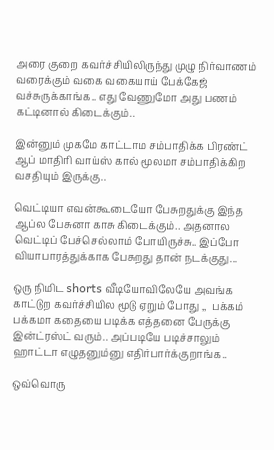அரை குறை கவர்ச்சியிலிருந்து முழு நிர்வாணம் வரைக்கும் வகை வகையாய் பேக்கேஜ் வச்சுருக்காங்க.. எது வேணுமோ அது பணம் கட்டினால் கிடைக்கும்..

இன்னும் முகமே காட்டாம சம்பாதிக்க பிரண்ட் ஆப் மாதிரி வாய்ஸ் கால் மூலமா சம்பாதிக்கிற வசதியும் இருக்கு..

வெட்டியா எவன்கூடையோ பேசுறதுக்கு இந்த ஆப்ல பேசுனா காசு கிடைக்கும்.. அதனால வெட்டிப் பேச்செல்லாம் போயிருச்சு.. இப்போ வியாபாரத்துக்காக பேசுறது தான் நடக்குது...

ஒரு நிமிட shorts வீடியோவிலேயே அவங்க காட்டுற கவர்ச்சியில மூடு ஏறும் போது ,,  பக்கம் பக்கமா கதையை படிக்க எத்தனை பேருக்கு இன்ட்ரஸ்ட் வரும்.. அப்படியே படிச்சாலும் ஹாட்டா எழுதனும்னு எதிர்பார்க்குறாங்க..

ஒவ்வொரு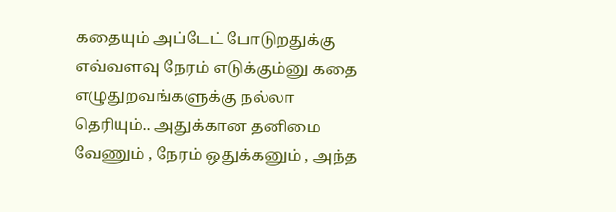கதையும் அப்டேட் போடுறதுக்கு எவ்வளவு நேரம் எடுக்கும்னு கதை எழுதுறவங்களுக்கு நல்லா தெரியும்.. அதுக்கான தனிமை வேணும் , நேரம் ஒதுக்கனும் , அந்த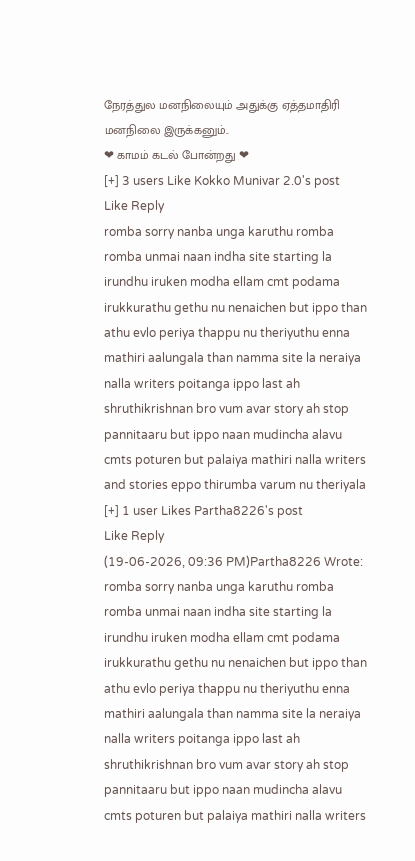நேரத்துல மனநிலையும் அதுக்கு ஏத்தமாதிரி மனநிலை இருக்கனும்..
❤ காமம் கடல் போன்றது ❤
[+] 3 users Like Kokko Munivar 2.0's post
Like Reply
romba sorry nanba unga karuthu romba romba unmai naan indha site starting la irundhu iruken modha ellam cmt podama irukkurathu gethu nu nenaichen but ippo than athu evlo periya thappu nu theriyuthu enna mathiri aalungala than namma site la neraiya nalla writers poitanga ippo last ah shruthikrishnan bro vum avar story ah stop pannitaaru but ippo naan mudincha alavu cmts poturen but palaiya mathiri nalla writers and stories eppo thirumba varum nu theriyala
[+] 1 user Likes Partha8226's post
Like Reply
(19-06-2026, 09:36 PM)Partha8226 Wrote: romba sorry nanba unga karuthu romba romba unmai naan indha site starting la irundhu iruken modha ellam cmt podama irukkurathu gethu nu nenaichen but ippo than athu evlo periya thappu nu theriyuthu enna mathiri aalungala than namma site la neraiya nalla writers poitanga ippo last ah shruthikrishnan bro vum avar story ah stop pannitaaru but ippo naan mudincha alavu cmts poturen but palaiya mathiri nalla writers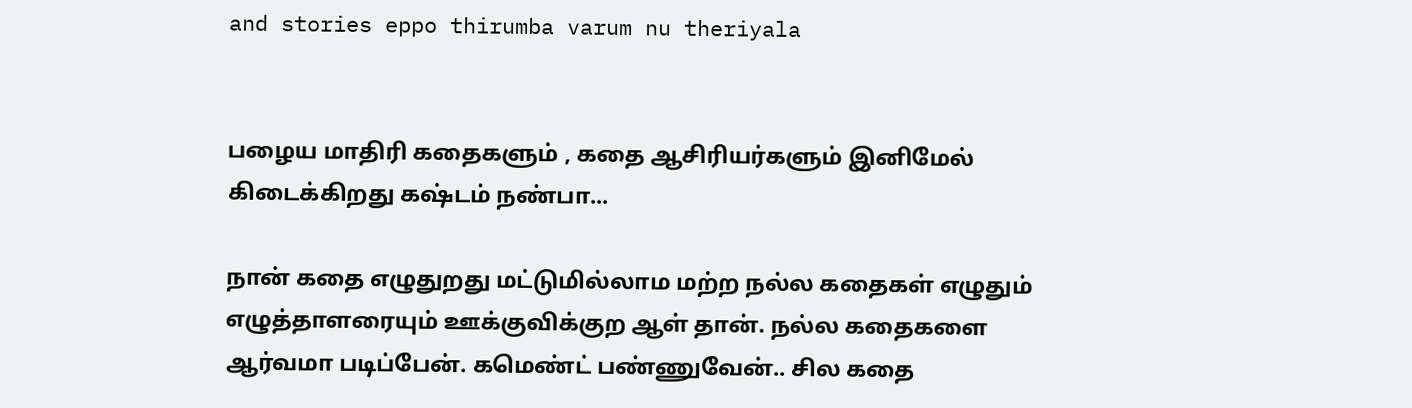and stories eppo thirumba varum nu theriyala


பழைய மாதிரி கதைகளும் , கதை ஆசிரியர்களும் இனிமேல் கிடைக்கிறது கஷ்டம் நண்பா...

நான் கதை எழுதுறது மட்டுமில்லாம மற்ற நல்ல கதைகள் எழுதும் எழுத்தாளரையும் ஊக்குவிக்குற ஆள் தான். நல்ல கதைகளை ஆர்வமா படிப்பேன். கமெண்ட் பண்ணுவேன்.. சில கதை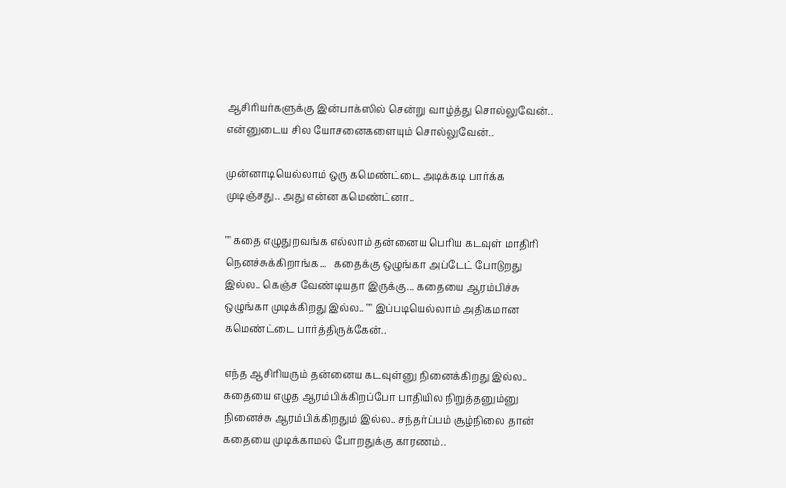ஆசிரியர்களுக்கு இன்பாக்ஸில் சென்று வாழ்த்து சொல்லுவேன்.. என்னுடைய சில யோசனைகளையும் சொல்லுவேன்..

முன்னாடியெல்லாம் ஒரு கமெண்ட்டை அடிக்கடி பார்க்க முடிஞ்சது.. அது என்ன கமெண்ட்னா..

"" கதை எழுதுறவங்க எல்லாம் தன்னைய பெரிய கடவுள் மாதிரி நெனச்சுக்கிறாங்க...   கதைக்கு ஒழுங்கா அப்டேட் போடுறது இல்ல.. கெஞ்ச வேண்டியதா இருக்கு... கதையை ஆரம்பிச்சு ஒழுங்கா முடிக்கிறது இல்ல.. "" இப்படியெல்லாம் அதிகமான கமெண்ட்டை பார்த்திருக்கேன்..

எந்த ஆசிரியரும் தன்னைய கடவுள்னு நினைக்கிறது இல்ல.. கதையை எழுத ஆரம்பிக்கிறப்போ பாதியில நிறுத்தனும்னு நினைச்சு ஆரம்பிக்கிறதும் இல்ல.. சந்தர்ப்பம் சூழ்நிலை தான் கதையை முடிக்காமல் போறதுக்கு காரணம்..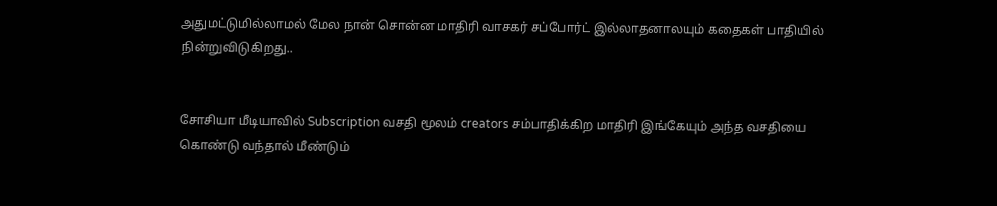அதுமட்டுமில்லாமல் மேல நான் சொன்ன மாதிரி வாசகர் சப்போர்ட் இல்லாதனாலயும் கதைகள் பாதியில் நின்றுவிடுகிறது..


சோசியா மீடியாவில் Subscription வசதி மூலம் creators சம்பாதிக்கிற மாதிரி இங்கேயும் அந்த வசதியை கொண்டு வந்தால் மீண்டும்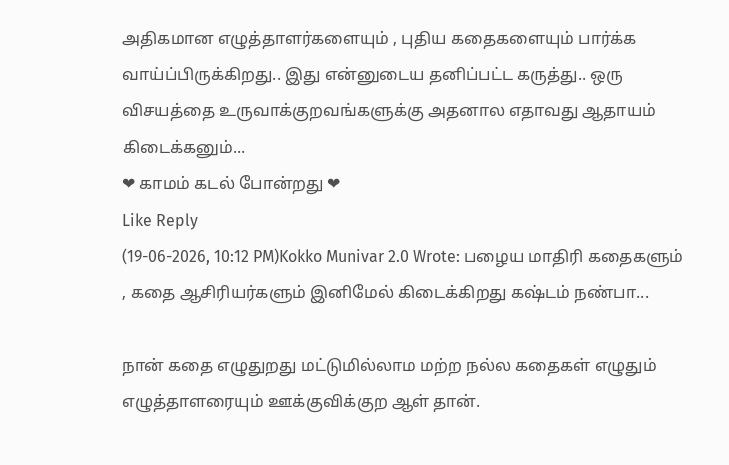அதிகமான எழுத்தாளர்களையும் , புதிய கதைகளையும் பார்க்க வாய்ப்பிருக்கிறது.. இது என்னுடைய தனிப்பட்ட கருத்து.. ஒரு விசயத்தை உருவாக்குறவங்களுக்கு அதனால எதாவது ஆதாயம் கிடைக்கனும்...
❤ காமம் கடல் போன்றது ❤
Like Reply
(19-06-2026, 10:12 PM)Kokko Munivar 2.0 Wrote: பழைய மாதிரி கதைகளும் , கதை ஆசிரியர்களும் இனிமேல் கிடைக்கிறது கஷ்டம் நண்பா...

நான் கதை எழுதுறது மட்டுமில்லாம மற்ற நல்ல கதைகள் எழுதும் எழுத்தாளரையும் ஊக்குவிக்குற ஆள் தான்.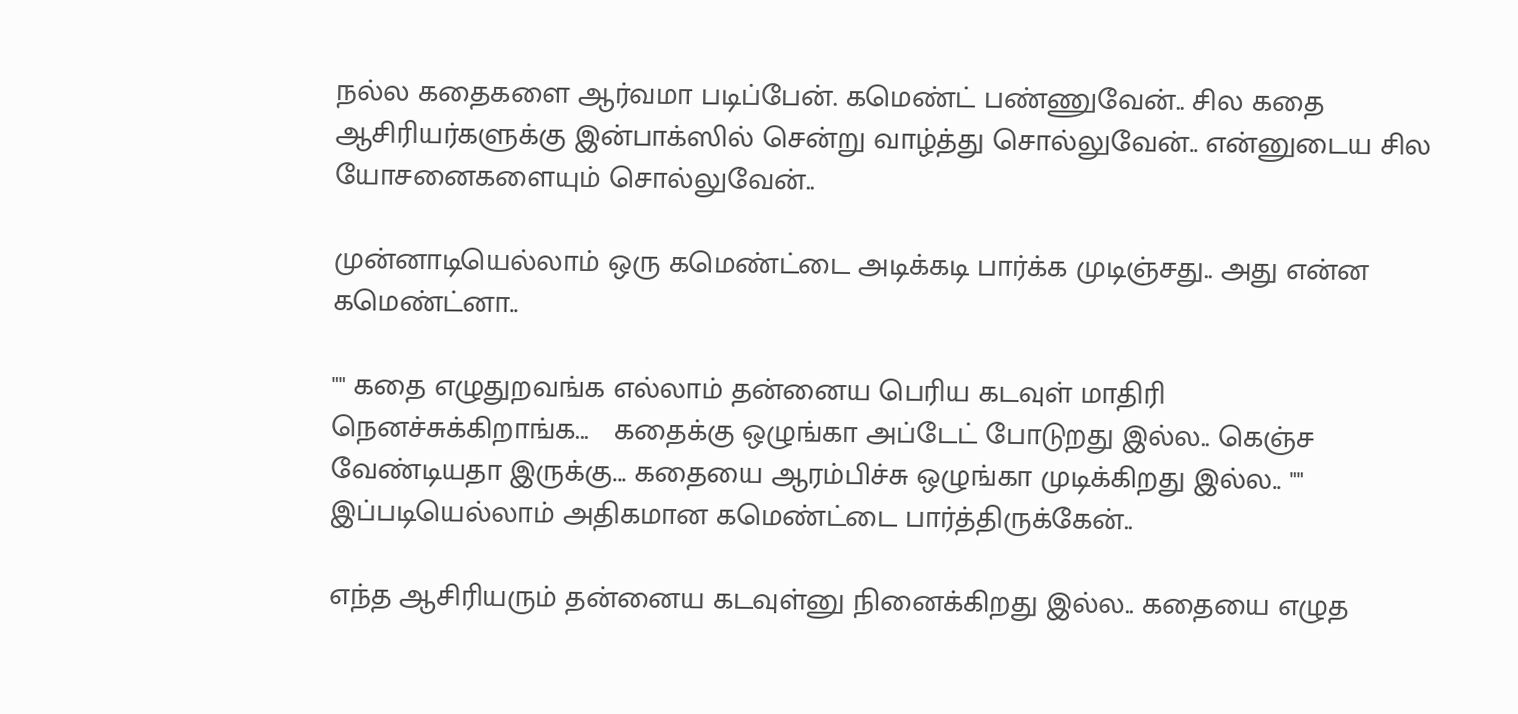நல்ல கதைகளை ஆர்வமா படிப்பேன். கமெண்ட் பண்ணுவேன்.. சில கதை ஆசிரியர்களுக்கு இன்பாக்ஸில் சென்று வாழ்த்து சொல்லுவேன்.. என்னுடைய சில யோசனைகளையும் சொல்லுவேன்..

முன்னாடியெல்லாம் ஒரு கமெண்ட்டை அடிக்கடி பார்க்க முடிஞ்சது.. அது என்ன கமெண்ட்னா..

"" கதை எழுதுறவங்க எல்லாம் தன்னைய பெரிய கடவுள் மாதிரி நெனச்சுக்கிறாங்க...   கதைக்கு ஒழுங்கா அப்டேட் போடுறது இல்ல.. கெஞ்ச வேண்டியதா இருக்கு... கதையை ஆரம்பிச்சு ஒழுங்கா முடிக்கிறது இல்ல.. "" இப்படியெல்லாம் அதிகமான கமெண்ட்டை பார்த்திருக்கேன்..

எந்த ஆசிரியரும் தன்னைய கடவுள்னு நினைக்கிறது இல்ல.. கதையை எழுத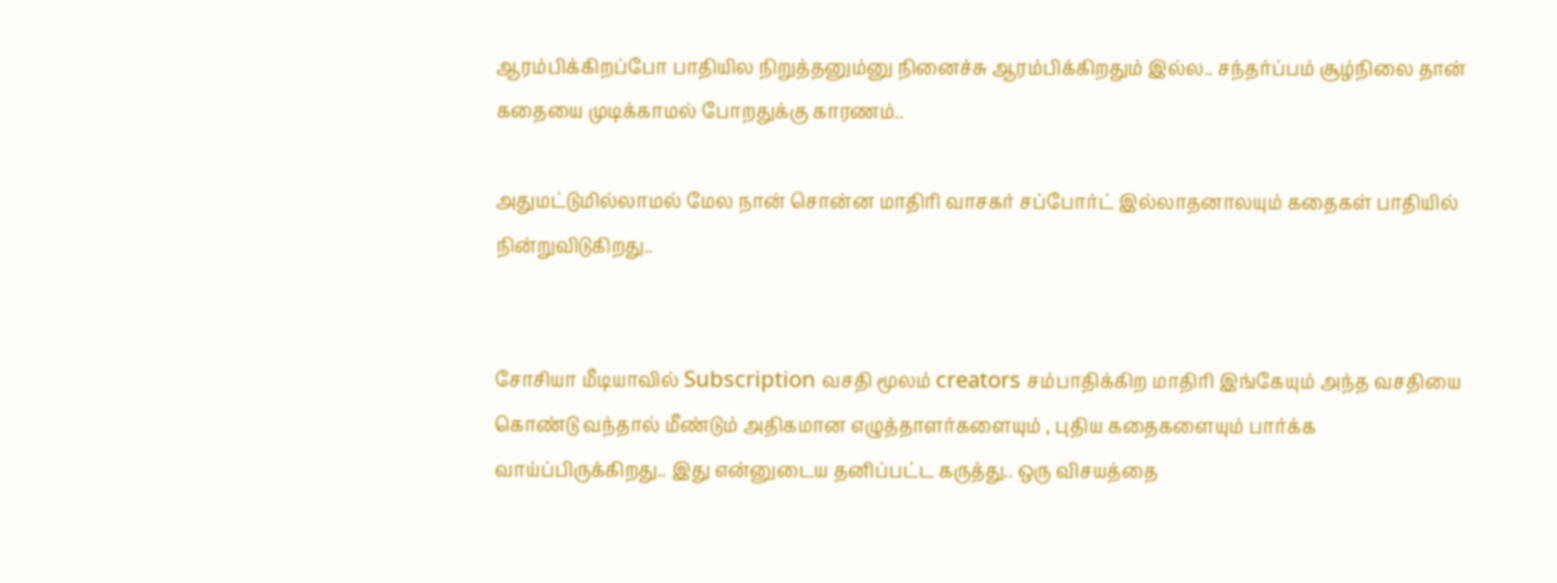ஆரம்பிக்கிறப்போ பாதியில நிறுத்தனும்னு நினைச்சு ஆரம்பிக்கிறதும் இல்ல.. சந்தர்ப்பம் சூழ்நிலை தான் கதையை முடிக்காமல் போறதுக்கு காரணம்..

அதுமட்டுமில்லாமல் மேல நான் சொன்ன மாதிரி வாசகர் சப்போர்ட் இல்லாதனாலயும் கதைகள் பாதியில் நின்றுவிடுகிறது..


சோசியா மீடியாவில் Subscription வசதி மூலம் creators சம்பாதிக்கிற மாதிரி இங்கேயும் அந்த வசதியை கொண்டு வந்தால் மீண்டும் அதிகமான எழுத்தாளர்களையும் , புதிய கதைகளையும் பார்க்க வாய்ப்பிருக்கிறது.. இது என்னுடைய தனிப்பட்ட கருத்து.. ஒரு விசயத்தை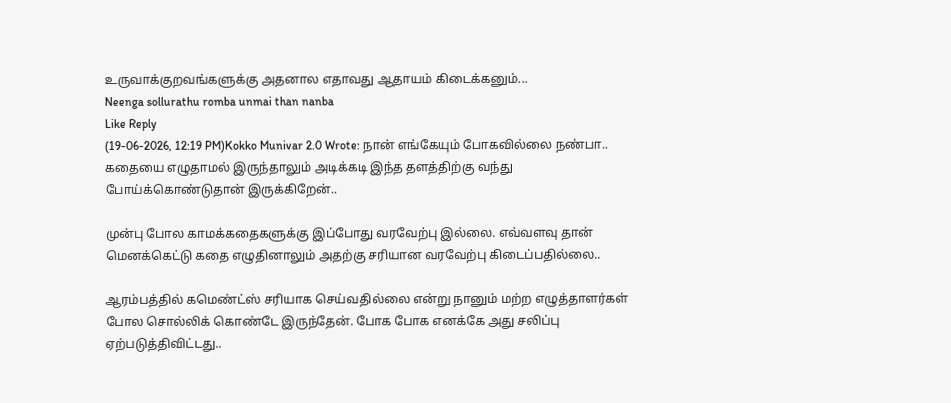உருவாக்குறவங்களுக்கு அதனால எதாவது ஆதாயம் கிடைக்கனும்...
Neenga sollurathu romba unmai than nanba
Like Reply
(19-06-2026, 12:19 PM)Kokko Munivar 2.0 Wrote: நான் எங்கேயும் போகவில்லை நண்பா.. கதையை எழுதாமல் இருந்தாலும் அடிக்கடி இந்த தளத்திற்கு வந்து போய்க்கொண்டுதான் இருக்கிறேன்..

முன்பு போல காமக்கதைகளுக்கு இப்போது வரவேற்பு இல்லை. எவ்வளவு தான் மெனக்கெட்டு கதை எழுதினாலும் அதற்கு சரியான வரவேற்பு கிடைப்பதில்லை..

ஆரம்பத்தில் கமெண்ட்ஸ் சரியாக செய்வதில்லை என்று நானும் மற்ற எழுத்தாளர்கள் போல சொல்லிக் கொண்டே இருந்தேன். போக போக எனக்கே அது சலிப்பு ஏற்படுத்திவிட்டது..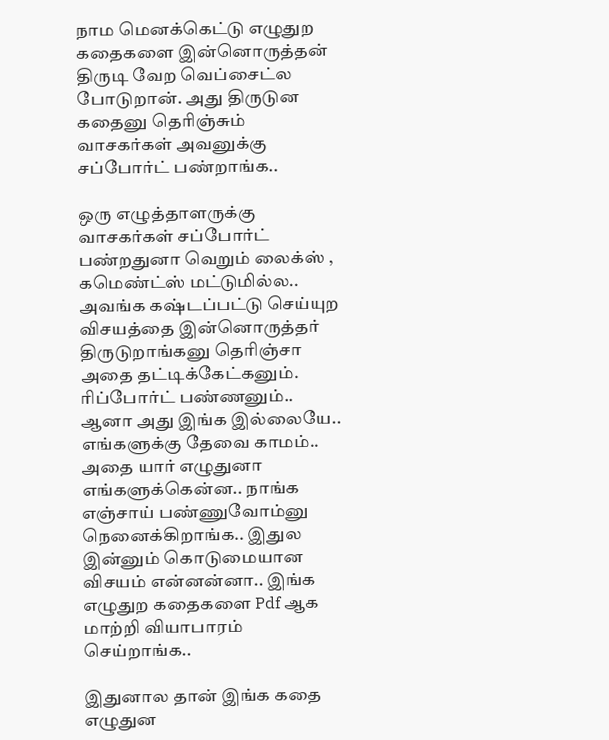நாம மெனக்கெட்டு எழுதுற கதைகளை இன்னொருத்தன் திருடி வேற வெப்சைட்ல போடுறான். அது திருடுன கதைனு தெரிஞ்சும் வாசகர்கள் அவனுக்கு சப்போர்ட் பண்றாங்க..

ஒரு எழுத்தாளருக்கு வாசகர்கள் சப்போர்ட் பண்றதுனா வெறும் லைக்ஸ் , கமெண்ட்ஸ் மட்டுமில்ல.. அவங்க கஷ்டப்பட்டு செய்யுற விசயத்தை இன்னொருத்தர் திருடுறாங்கனு தெரிஞ்சா அதை தட்டிக்கேட்கனும். ரிப்போர்ட் பண்ணனும்.. ஆனா அது இங்க இல்லையே.. எங்களுக்கு தேவை காமம்.. அதை யார் எழுதுனா எங்களுக்கென்ன.. நாங்க எஞ்சாய் பண்ணுவோம்னு நெனைக்கிறாங்க.. இதுல இன்னும் கொடுமையான விசயம் என்னன்னா.. இங்க எழுதுற கதைகளை Pdf ஆக மாற்றி வியாபாரம் செய்றாங்க..

இதுனால தான் இங்க கதை எழுதுன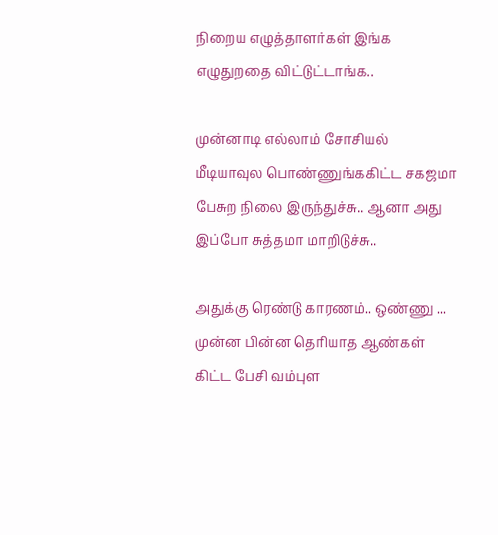நிறைய எழுத்தாளர்கள் இங்க எழுதுறதை விட்டுட்டாங்க..

முன்னாடி எல்லாம் சோசியல் மீடியாவுல பொண்ணுங்ககிட்ட சகஜமா பேசுற நிலை இருந்துச்சு.. ஆனா அது இப்போ சுத்தமா மாறிடுச்சு..

அதுக்கு ரெண்டு காரணம்.. ஒண்ணு ... முன்ன பின்ன தெரியாத ஆண்கள் கிட்ட பேசி வம்புள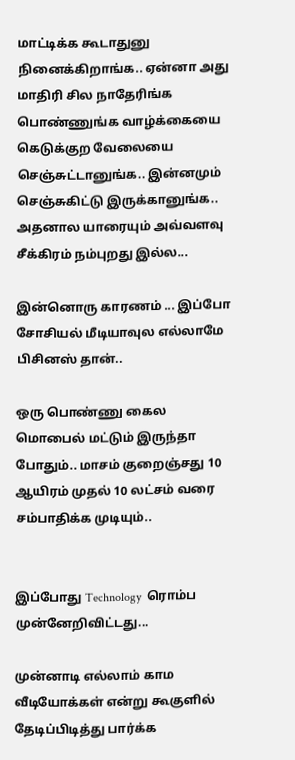மாட்டிக்க கூடாதுனு நினைக்கிறாங்க.. ஏன்னா அது மாதிரி சில நாதேரிங்க பொண்ணுங்க வாழ்க்கையை கெடுக்குற வேலையை செஞ்சுட்டானுங்க.. இன்னமும் செஞ்சுகிட்டு இருக்கானுங்க.. அதனால யாரையும் அவ்வளவு சீக்கிரம் நம்புறது இல்ல...

இன்னொரு காரணம் ... இப்போ சோசியல் மீடியாவுல எல்லாமே பிசினஸ் தான்..

ஒரு பொண்ணு கைல மொபைல் மட்டும் இருந்தா போதும்.. மாசம் குறைஞ்சது 10 ஆயிரம் முதல் 10 லட்சம் வரை சம்பாதிக்க முடியும்..


இப்போது Technology  ரொம்ப  முன்னேறிவிட்டது...

முன்னாடி எல்லாம் காம வீடியோக்கள் என்று கூகுளில் தேடிப்பிடித்து பார்க்க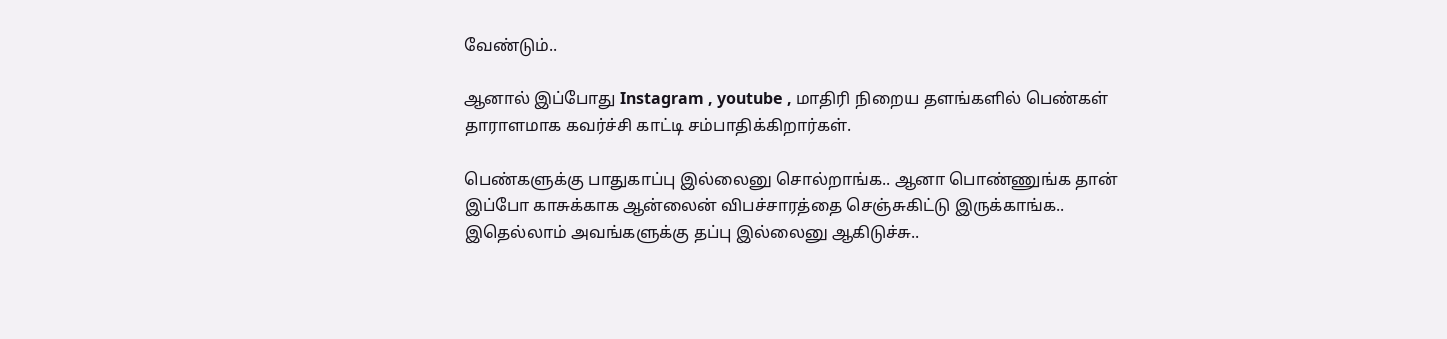வேண்டும்..

ஆனால் இப்போது Instagram , youtube , மாதிரி நிறைய தளங்களில் பெண்கள் தாராளமாக கவர்ச்சி காட்டி சம்பாதிக்கிறார்கள்.

பெண்களுக்கு பாதுகாப்பு இல்லைனு சொல்றாங்க.. ஆனா பொண்ணுங்க தான் இப்போ காசுக்காக ஆன்லைன் விபச்சாரத்தை செஞ்சுகிட்டு இருக்காங்க.. இதெல்லாம் அவங்களுக்கு தப்பு இல்லைனு ஆகிடுச்சு..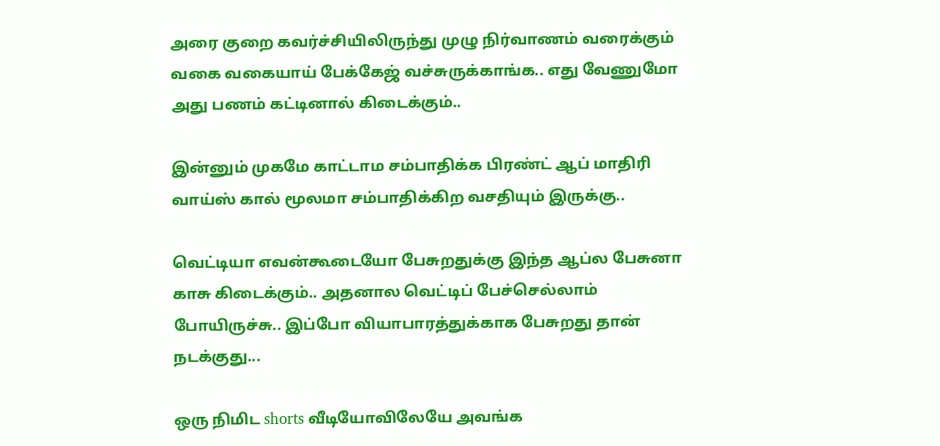அரை குறை கவர்ச்சியிலிருந்து முழு நிர்வாணம் வரைக்கும் வகை வகையாய் பேக்கேஜ் வச்சுருக்காங்க.. எது வேணுமோ அது பணம் கட்டினால் கிடைக்கும்..

இன்னும் முகமே காட்டாம சம்பாதிக்க பிரண்ட் ஆப் மாதிரி வாய்ஸ் கால் மூலமா சம்பாதிக்கிற வசதியும் இருக்கு..

வெட்டியா எவன்கூடையோ பேசுறதுக்கு இந்த ஆப்ல பேசுனா காசு கிடைக்கும்.. அதனால வெட்டிப் பேச்செல்லாம் போயிருச்சு.. இப்போ வியாபாரத்துக்காக பேசுறது தான் நடக்குது...

ஒரு நிமிட shorts வீடியோவிலேயே அவங்க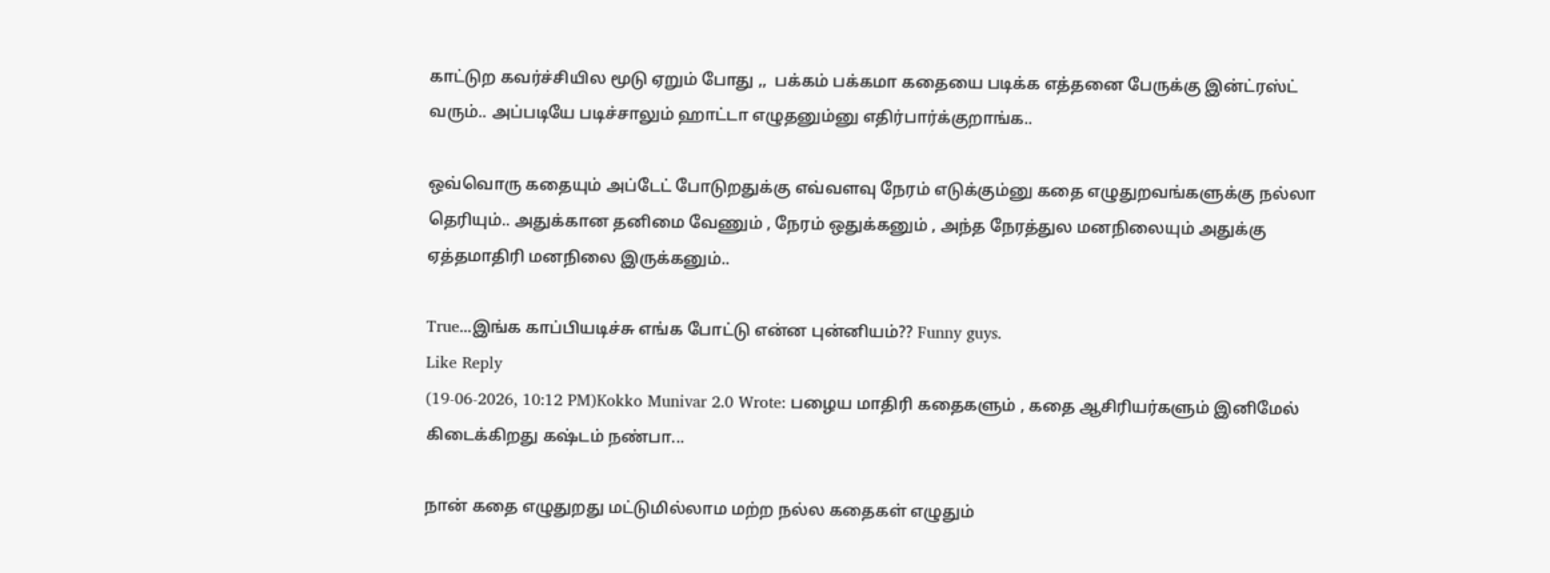காட்டுற கவர்ச்சியில மூடு ஏறும் போது ,,  பக்கம் பக்கமா கதையை படிக்க எத்தனை பேருக்கு இன்ட்ரஸ்ட் வரும்.. அப்படியே படிச்சாலும் ஹாட்டா எழுதனும்னு எதிர்பார்க்குறாங்க..

ஒவ்வொரு கதையும் அப்டேட் போடுறதுக்கு எவ்வளவு நேரம் எடுக்கும்னு கதை எழுதுறவங்களுக்கு நல்லா தெரியும்.. அதுக்கான தனிமை வேணும் , நேரம் ஒதுக்கனும் , அந்த நேரத்துல மனநிலையும் அதுக்கு ஏத்தமாதிரி மனநிலை இருக்கனும்..

True...இங்க காப்பியடிச்சு எங்க போட்டு என்ன புன்னியம்?? Funny guys.
Like Reply
(19-06-2026, 10:12 PM)Kokko Munivar 2.0 Wrote: பழைய மாதிரி கதைகளும் , கதை ஆசிரியர்களும் இனிமேல் கிடைக்கிறது கஷ்டம் நண்பா...

நான் கதை எழுதுறது மட்டுமில்லாம மற்ற நல்ல கதைகள் எழுதும்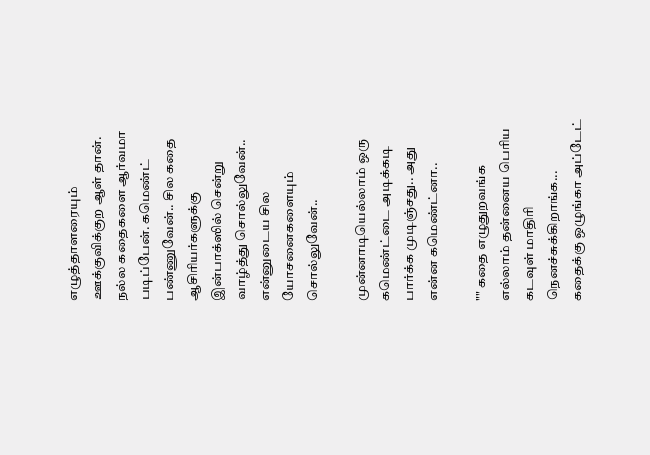எழுத்தாளரையும் ஊக்குவிக்குற ஆள் தான். நல்ல கதைகளை ஆர்வமா படிப்பேன். கமெண்ட் பண்ணுவேன்.. சில கதை ஆசிரியர்களுக்கு இன்பாக்ஸில் சென்று வாழ்த்து சொல்லுவேன்.. என்னுடைய சில யோசனைகளையும் சொல்லுவேன்..

முன்னாடியெல்லாம் ஒரு கமெண்ட்டை அடிக்கடி பார்க்க முடிஞ்சது.. அது என்ன கமெண்ட்னா..

"" கதை எழுதுறவங்க எல்லாம் தன்னைய பெரிய கடவுள் மாதிரி நெனச்சுக்கிறாங்க...   கதைக்கு ஒழுங்கா அப்டேட்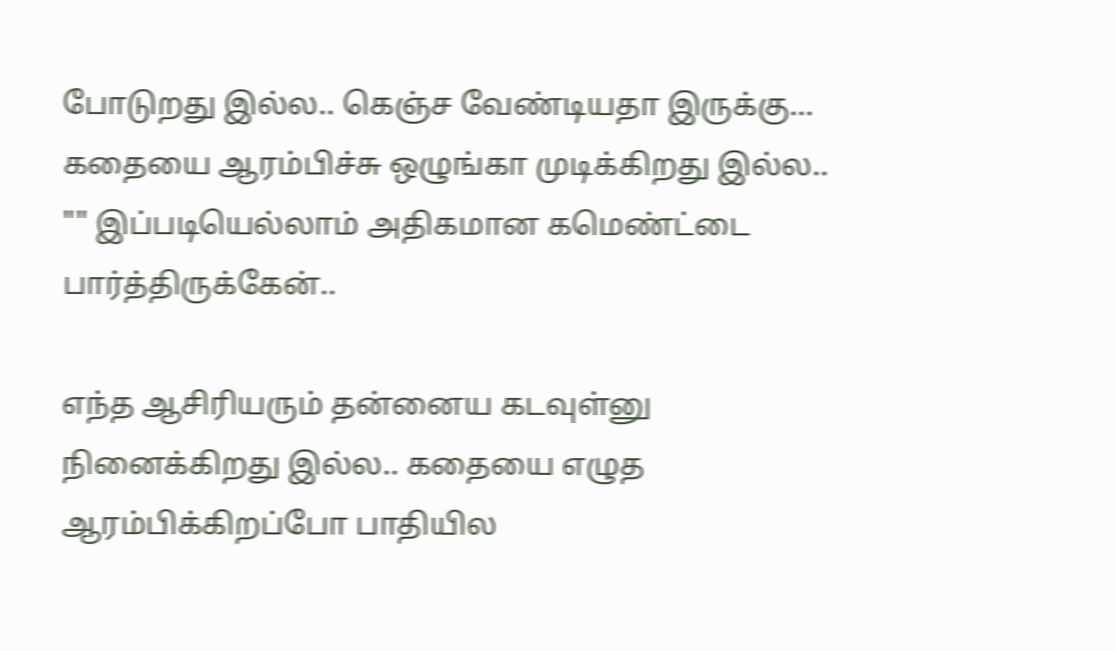போடுறது இல்ல.. கெஞ்ச வேண்டியதா இருக்கு... கதையை ஆரம்பிச்சு ஒழுங்கா முடிக்கிறது இல்ல.. "" இப்படியெல்லாம் அதிகமான கமெண்ட்டை பார்த்திருக்கேன்..

எந்த ஆசிரியரும் தன்னைய கடவுள்னு நினைக்கிறது இல்ல.. கதையை எழுத ஆரம்பிக்கிறப்போ பாதியில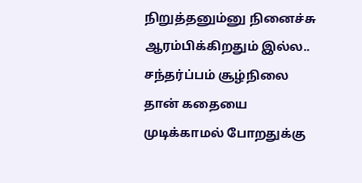நிறுத்தனும்னு நினைச்சு ஆரம்பிக்கிறதும் இல்ல.. சந்தர்ப்பம் சூழ்நிலை தான் கதையை முடிக்காமல் போறதுக்கு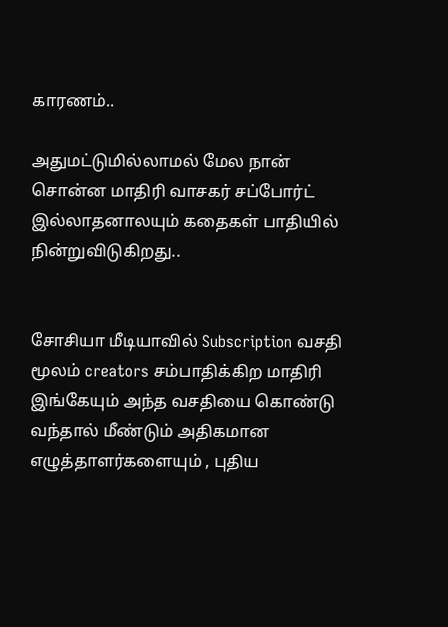காரணம்..

அதுமட்டுமில்லாமல் மேல நான் சொன்ன மாதிரி வாசகர் சப்போர்ட் இல்லாதனாலயும் கதைகள் பாதியில் நின்றுவிடுகிறது..


சோசியா மீடியாவில் Subscription வசதி மூலம் creators சம்பாதிக்கிற மாதிரி இங்கேயும் அந்த வசதியை கொண்டு வந்தால் மீண்டும் அதிகமான எழுத்தாளர்களையும் , புதிய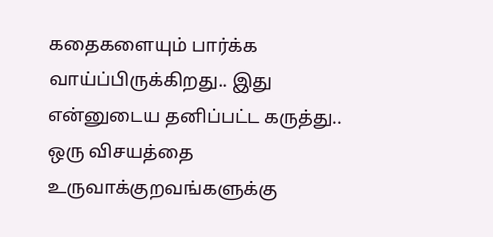கதைகளையும் பார்க்க வாய்ப்பிருக்கிறது.. இது என்னுடைய தனிப்பட்ட கருத்து.. ஒரு விசயத்தை உருவாக்குறவங்களுக்கு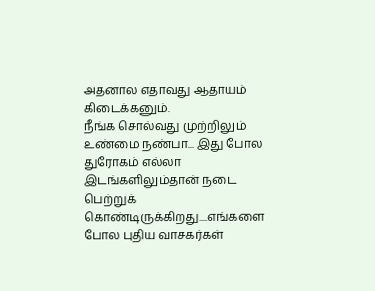அதனால எதாவது ஆதாயம் கிடைக்கனும்.
நீங்க சொல்வது முற்றிலும் உண்மை நண்பா... இது போல துரோகம் எல்லா இடங்களிலும்தான் நடை பெற்றுக் கொண்டிருக்கிறது....எங்களை போல புதிய வாசகர்கள்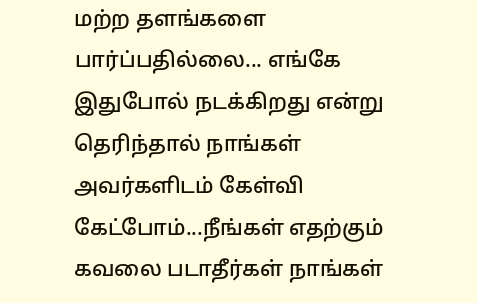மற்ற தளங்களை பார்ப்பதில்லை... எங்கே இதுபோல் நடக்கிறது என்று தெரிந்தால் நாங்கள் அவர்களிடம் கேள்வி கேட்போம்...நீங்கள் எதற்கும் கவலை படாதீர்கள் நாங்கள்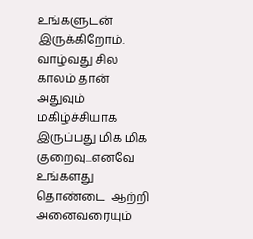உங்களுடன் இருக்கிறோம். வாழ்வது சில காலம் தான் அதுவும் மகிழ்ச்சியாக இருப்பது மிக மிக குறைவு...எனவே உங்களது தொண்டை  ஆற்றி அனைவரையும்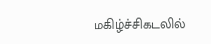மகிழ்ச்சிகடலில்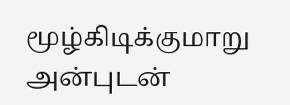மூழ்கிடிக்குமாறு அன்புடன்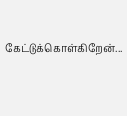கேட்டுக்கொள்கிறேன்...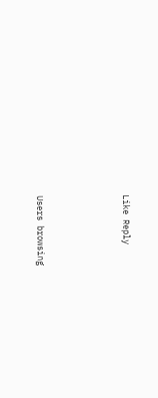Like Reply




Users browsing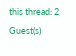this thread: 2 Guest(s)